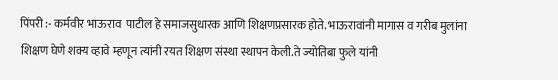पिंपरी :- कर्मवीर भाऊराव  पाटील हे समाजसुधारक आणि शिक्षणप्रसारक होते. भाऊरावांनी मागास व गरीब मुलांना शिक्षण घेणे शक्य व्हावे म्हणून त्यांनी रयत शिक्षण संस्था स्थापन केली.ते ज्योतिबा फुले यांनी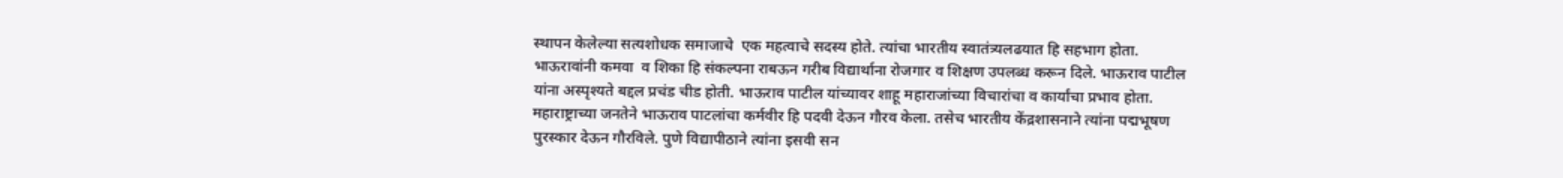स्थापन केलेल्या सत्यशोधक समाजाचे  एक महत्वाचे सदस्य होते. त्यांचा भारतीय स्वातंत्र्यलढयात हि सहभाग होता.  भाऊरावांनी कमवा  व शिका हि संकल्पना राबऊन गरीब विद्यार्थाना रोजगार व शिक्षण उपलब्ध करून दिले. भाऊराव पाटील यांना अस्पृश्यते बद्दल प्रचंड चीड होती. भाऊराव पाटील यांच्यावर शाहू महाराजांच्या विचारांचा व कार्यांचा प्रभाव होता. महाराष्ट्राच्या जनतेने भाऊराव पाटलांचा कर्मवीर हि पदवी देऊन गौरव केला. तसेच भारतीय केंद्रशासनाने त्यांना पद्मभूषण पुरस्कार देऊन गौरविले. पुणे विद्यापीठाने त्यांना इसवी सन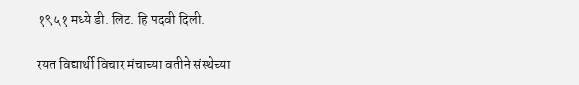१९५१ मध्ये डी. लिट. हि पदवी दिली.

रयत विद्यार्थी विचार मंचाच्या वतीने संस्थेच्या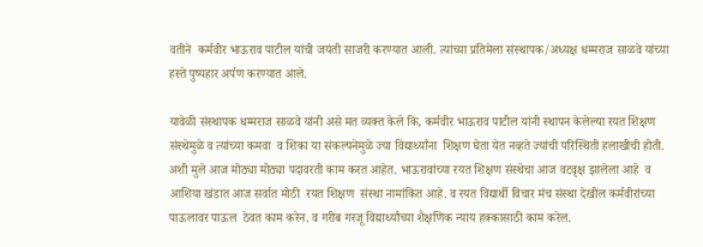वतीने  कर्मवीर भाऊराव पाटील यांची जयंती साजरी करण्यात आली. त्यांच्या प्रतिमेला संस्थापक/अध्यक्ष धम्मराज साळवे यांच्या हस्ते पुष्पहार अर्पण करण्यात आले.

यावेळी संस्थापक धम्मराज साळवे यांनी असे मत व्यक्त केले कि, कर्मवीर भाऊराव पाटील यांनी स्थापन केलेल्या रयत शिक्षण संस्थेमुळे व त्यांच्या कमवा  व शिका या संकल्पनेमुळे ज्या विद्यार्थ्यांना  शिक्षण घेता येत नव्हते ज्यांची परिस्थिती हलाखीची होती. अशी मुले आज मोठ्या मोठ्या पदावरती काम करत आहेत. भाऊरावांच्या रयत शिक्षण संस्थेचा आज वटवृक्ष झालेला आहे  व आशिया खंडात आज सर्वात मोठी  रयत शिक्षण  संस्था नामांकित आहे. व रयत विद्यार्थी विचार मंच संस्था देखील कर्मवीरांच्या पाऊलावर पाऊल  ठेवत काम करेन. व गरीब गरजू विद्यार्थ्यांच्या शैक्षणिक न्याय हक्कासाठी काम करेल.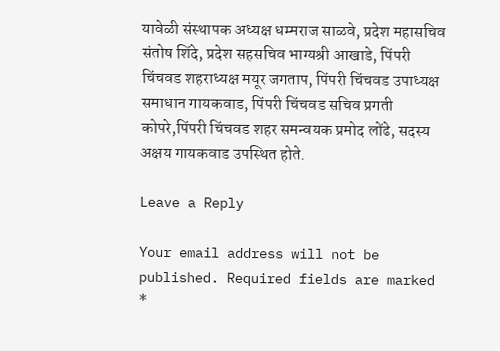यावेळी संस्थापक अध्यक्ष धम्मराज साळवे, प्रदेश महासचिव संतोष शिंदे, प्रदेश सहसचिव भाग्यश्री आखाडे, पिंपरी चिंचवड शहराध्यक्ष मयूर जगताप, पिंपरी चिंचवड उपाध्यक्ष समाधान गायकवाड, पिंपरी चिंचवड सचिव प्रगती कोपरे,पिंपरी चिंचवड शहर समन्वयक प्रमोद लोंढे, सदस्य अक्षय गायकवाड उपस्थित होते.

Leave a Reply

Your email address will not be published. Required fields are marked *